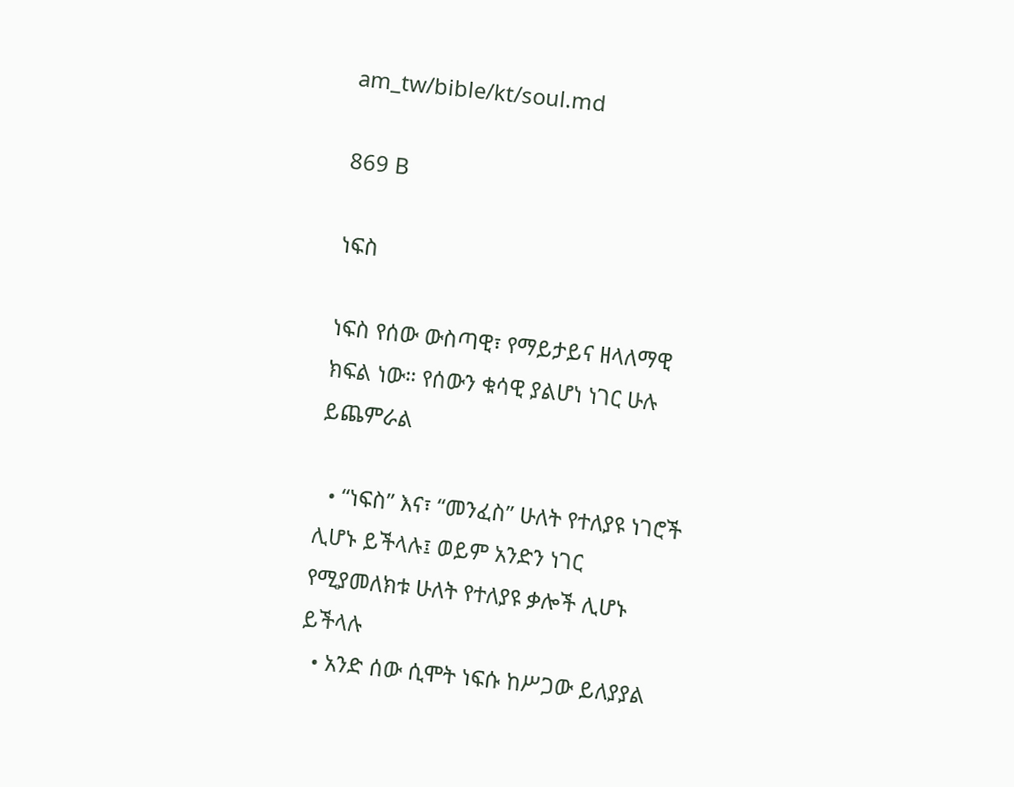am_tw/bible/kt/soul.md

869 B

ነፍስ

ነፍስ የሰው ውስጣዊ፣ የማይታይና ዘላለማዊ ክፍል ነው። የሰውን ቁሳዊ ያልሆነ ነገር ሁሉ ይጨምራል

  • “ነፍስ” እና፣ “መንፈስ” ሁለት የተለያዩ ነገሮች ሊሆኑ ይችላሉ፤ ወይም አንድን ነገር የሚያመለክቱ ሁለት የተለያዩ ቃሎች ሊሆኑ ይችላሉ
  • አንድ ሰው ሲሞት ነፍሱ ከሥጋው ይለያያል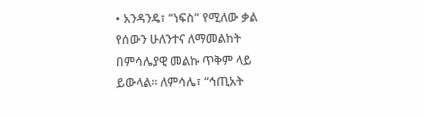• አንዳንዴ፣ “ነፍስ” የሚለው ቃል የሰውን ሁለንተና ለማመልከት በምሳሌያዊ መልኩ ጥቅም ላይ ይውላል። ለምሳሌ፣ “ኅጢአት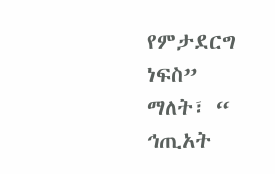የምታደርግ ነፍስ” ማለት፣ “ ኅጢአት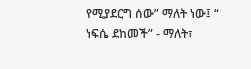የሚያደርግ ሰው” ማለት ነው፤ “ ነፍሴ ደከመች” - ማለት፣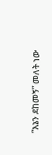“እኔን ደከመኝ” መለት ነው